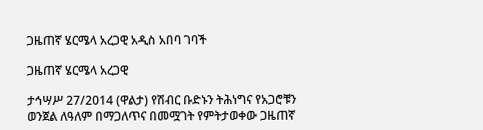ጋዜጠኛ ሄርሜላ አረጋዊ አዲስ አበባ ገባች

ጋዜጠኛ ሄርሜላ አረጋዊ

ታኅሣሥ 27/2014 (ዋልታ) የሽብር ቡድኑን ትሕነግና የአጋሮቹን ወንጀል ለዓለም በማጋለጥና በመሟገት የምትታወቀው ጋዜጠኛ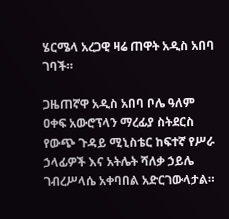ሄርሜላ አረጋዊ ዛሬ ጠዋት አዲስ አበባ ገባች።

ጋዜጠኛዋ አዲስ አበባ ቦሌ ዓለም ዐቀፍ አውሮፕላን ማረፊያ ስትደርስ የውጭ ጉዳይ ሚኒስቴር ከፍተኛ የሥራ ኃላፊዎች እና አትሌት ሻለቃ ኃይሌ ገብረሥላሴ አቀባበል አድርገውላታል።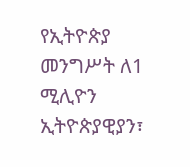የኢትዮጵያ መንግሥት ለ1 ሚሊዮን ኢትዮጵያዊያን፣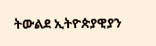ትውልደ ኢትዮጵያዊያን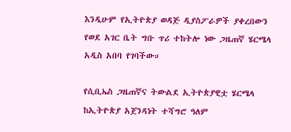እንዲሁም የኢትዮጵያ ወዳጅ ዲያስፖራዎች ያቀረበውን የወደ አገር ቤት ግቡ ጥሪ ተከትሎ ነው ጋዜጠኛ ሄርሜላ አዲስ አበባ የገባችው።

የሲቢኤስ ጋዜጠኛና ትውልደ ኢትዮጵያዊቷ ሄርሜላ ከኢትዮጵያ አጀንዳነት ተሻግሮ ዓለም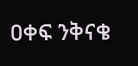ዐቀፍ ንቅናቄ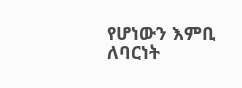የሆነውን እምቢ ለባርነት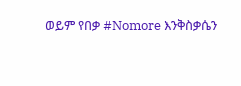ወይም የበቃ #Nomore እንቅስቃሴን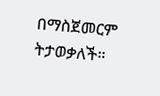በማስጀመርም ትታወቃለች።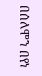በሰለሞን በየነ